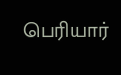பெரியார்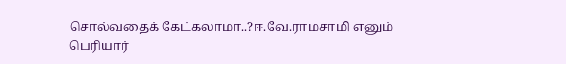சொல்வதைக் கேட்கலாமா..?ஈ.வே.ராமசாமி எனும் பெரியார்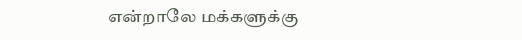என்றாலே மக்களுக்கு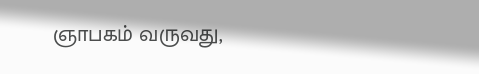ஞாபகம் வருவது,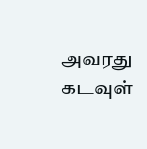அவரது கடவுள்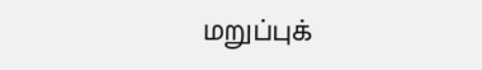மறுப்புக்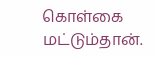கொள்கை மட்டும்தான்.